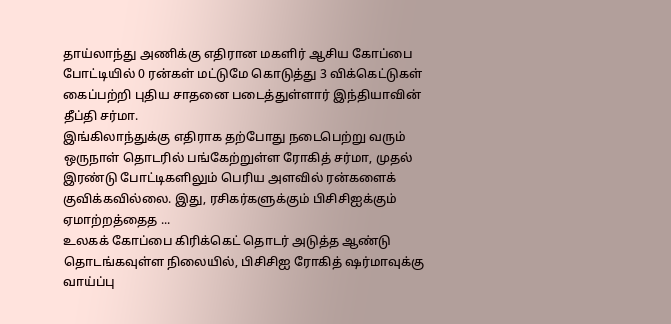தாய்லாந்து அணிக்கு எதிரான மகளிர் ஆசிய கோப்பை போட்டியில் 0 ரன்கள் மட்டுமே கொடுத்து 3 விக்கெட்டுகள் கைப்பற்றி புதிய சாதனை படைத்துள்ளார் இந்தியாவின் தீப்தி சர்மா.
இங்கிலாந்துக்கு எதிராக தற்போது நடைபெற்று வரும் ஒருநாள் தொடரில் பங்கேற்றுள்ள ரோகித் சர்மா, முதல் இரண்டு போட்டிகளிலும் பெரிய அளவில் ரன்களைக் குவிக்கவில்லை. இது, ரசிகர்களுக்கும் பிசிசிஐக்கும் ஏமாற்றத்தைத ...
உலகக் கோப்பை கிரிக்கெட் தொடர் அடுத்த ஆண்டு தொடங்கவுள்ள நிலையில், பிசிசிஐ ரோகித் ஷர்மாவுக்கு வாய்ப்பு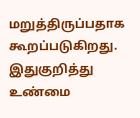மறுத்திருப்பதாக கூறப்படுகிறது. இதுகுறித்து உண்மை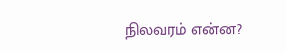நிலவரம் என்ன?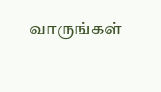வாருங்கள்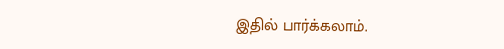இதில் பார்க்கலாம்.